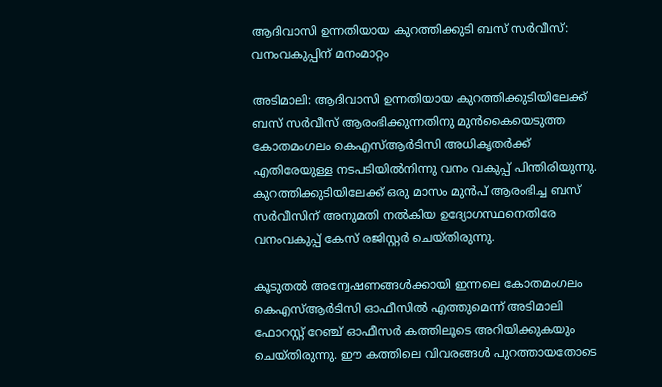ആദിവാസി ഉന്നതിയായ കുറത്തിക്കുടി ബസ് സര്‍വീസ്: വനംവകുപ്പിന് മനംമാറ്റം

അടിമാലി: ആദിവാസി ഉന്നതിയായ കുറത്തിക്കുടിയിലേക്ക് ബസ് സര്‍വീസ് ആരംഭിക്കുന്നതിനു മുന്‍കൈയെടുത്ത കോതമംഗലം കെഎസ്ആര്‍ടിസി അധികൃതര്‍ക്ക് എതിരേയുള്ള നടപടിയില്‍നിന്നു വനം വകുപ്പ് പിന്തിരിയുന്നു. കുറത്തിക്കുടിയിലേക്ക് ഒരു മാസം മുന്‍പ് ആരംഭിച്ച ബസ് സര്‍വീസിന് അനുമതി നല്‍കിയ ഉദ്യോഗസ്ഥനെതിരേ വനംവകുപ്പ് കേസ് രജിസ്റ്റര്‍ ചെയ്തിരുന്നു.

കൂടുതല്‍ അന്വേഷണങ്ങള്‍ക്കായി ഇന്നലെ കോതമംഗലം കെഎസ്ആര്‍ടിസി ഓഫീസില്‍ എത്തുമെന്ന് അടിമാലി ഫോറസ്റ്റ് റേഞ്ച് ഓഫീസര്‍ കത്തിലൂടെ അറിയിക്കുകയും ചെയ്തിരുന്നു. ഈ കത്തിലെ വിവരങ്ങള്‍ പുറത്തായതോടെ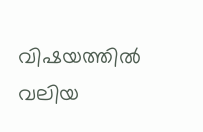വിഷയത്തില്‍ വലിയ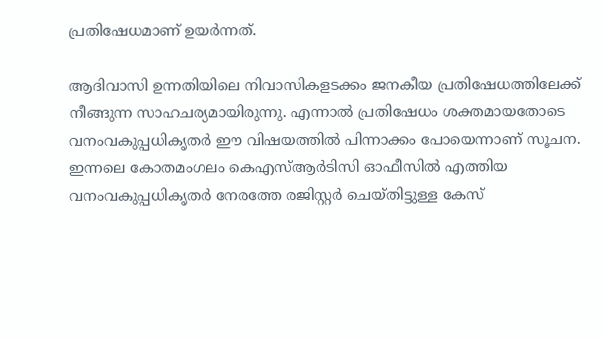പ്രതിഷേധമാണ് ഉയർന്നത്.

ആദിവാസി ഉന്നതിയിലെ നിവാസികളടക്കം ജനകീയ പ്രതിഷേധത്തിലേക്ക് നീങ്ങുന്ന സാഹചര്യമായിരുന്നു. എന്നാല്‍ പ്രതിഷേധം ശക്തമായതോടെ വനംവകുപ്പധികൃതർ ഈ വിഷയത്തിൽ പിന്നാക്കം പോയെന്നാണ് സൂചന. ഇന്നലെ കോതമംഗലം കെഎസ്ആര്‍ടിസി ഓഫീസില്‍ എത്തിയ വനംവകുപ്പധികൃതര്‍ നേരത്തേ രജിസ്റ്റര്‍ ചെയ്തിട്ടുള്ള കേസ്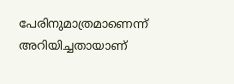പേരിനുമാത്രമാണെന്ന് അറിയിച്ചതായാണ്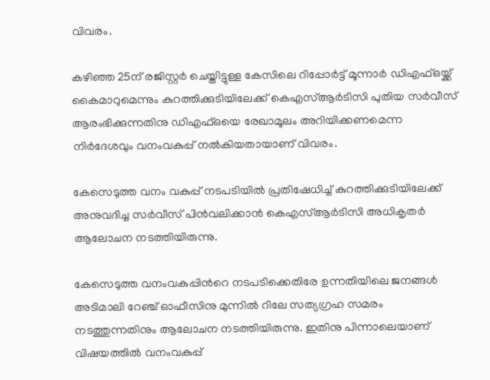വിവരം.

കഴിഞ്ഞ 25ന് രജിസ്റ്റര്‍ ചെയ്തിട്ടുള്ള കേസിലെ റിപ്പോര്‍ട്ട് മൂന്നാര്‍ ഡിഎഫ്ഒയ്ക്ക് കൈമാറുമെന്നും കുറത്തിക്കുടിയിലേക്ക് കെഎസ്ആര്‍ടിസി പുതിയ സര്‍വീസ് ആരംഭിക്കുന്നതിനു ഡിഎഫ്ഒയെ രേഖാമൂലം അറിയിക്കണമെന്ന നിര്‍ദേശവും വനംവകുപ്പ് നല്‍കിയതായാണ് വിവരം.

കേസെടുത്ത വനം വകുപ്പ് നടപടിയില്‍ പ്രതിഷേധിച്ച് കുറത്തിക്കുടിയിലേക്ക് അനുവദിച്ച സര്‍വീസ് പിന്‍വലിക്കാന്‍ കെഎസ്ആര്‍ടിസി അധികൃതര്‍ ആലോചന നടത്തിയിരുന്നു.

കേസെടുത്ത വനംവകുപ്പിന്‍റെ നടപടിക്കെതിരേ ഉന്നതിയിലെ ജനങ്ങള്‍ അടിമാലി റേഞ്ച് ഓഫീസിനു മുന്നില്‍ റിലേ സത്യഗ്രഹ സമരം നടത്തുന്നതിനും ആലോചന നടത്തിയിരുന്നു. ഇതിനു പിന്നാലെയാണ് വിഷയത്തില്‍ വനംവകുപ്പ്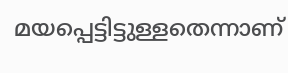മയപ്പെട്ടിട്ടുള്ളതെന്നാണ്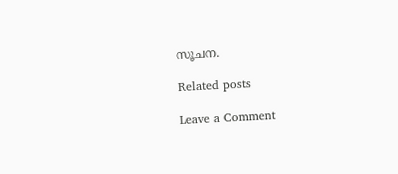സൂചന.

Related posts

Leave a Comment